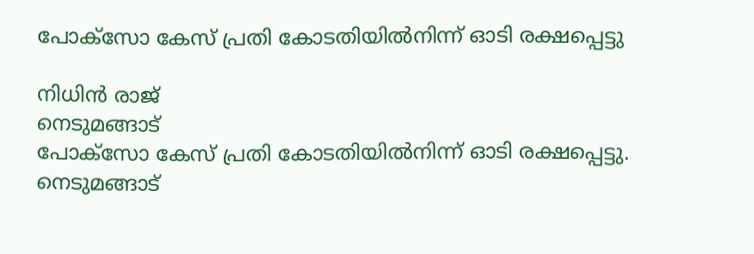പോക്സോ കേസ് പ്രതി കോടതിയിൽനിന്ന് ഓടി രക്ഷപ്പെട്ടു

നിധിൻ രാജ്
നെടുമങ്ങാട്
പോക്സോ കേസ് പ്രതി കോടതിയിൽനിന്ന് ഓടി രക്ഷപ്പെട്ടു. നെടുമങ്ങാട്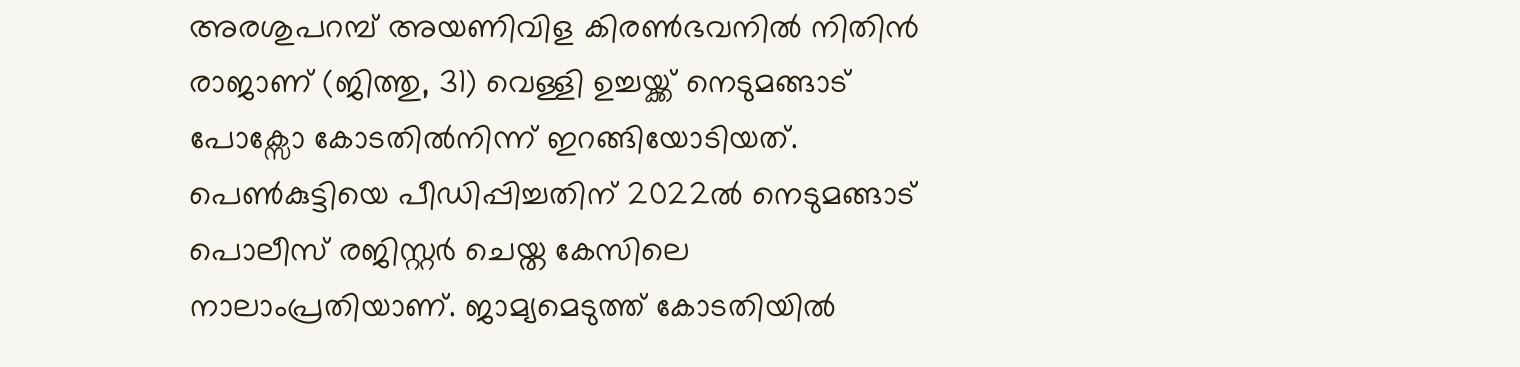അരശുപറമ്പ് അയണിവിള കിരൺഭവനിൽ നിതിൻ രാജാണ് (ജിത്തു, 31) വെള്ളി ഉച്ചയ്ക്ക് നെടുമങ്ങാട് പോക്സോ കോടതിൽനിന്ന് ഇറങ്ങിയോടിയത്. പെൺകുട്ടിയെ പീഡിപ്പിച്ചതിന് 2022ൽ നെടുമങ്ങാട് പൊലീസ് രജിസ്റ്റർ ചെയ്ത കേസിലെ നാലാംപ്രതിയാണ്. ജാമ്യമെടുത്ത് കോടതിയിൽ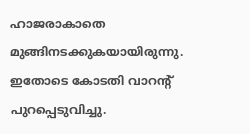ഹാജരാകാതെ മുങ്ങിനടക്കുകയായിരുന്നു. ഇതോടെ കോടതി വാറന്റ് പുറപ്പെടുവിച്ചു.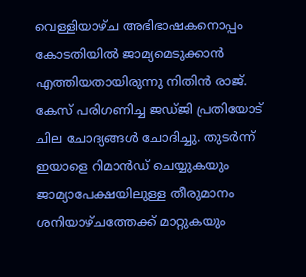വെള്ളിയാഴ്ച അഭിഭാഷകനൊപ്പം കോടതിയിൽ ജാമ്യമെടുക്കാൻ എത്തിയതായിരുന്നു നിതിൻ രാജ്. കേസ് പരിഗണിച്ച ജഡ്ജി പ്രതിയോട് ചില ചോദ്യങ്ങൾ ചോദിച്ചു. തുടർന്ന് ഇയാളെ റിമാൻഡ് ചെയ്യുകയും ജാമ്യാപേക്ഷയിലുള്ള തീരുമാനം ശനിയാഴ്ചത്തേക്ക് മാറ്റുകയും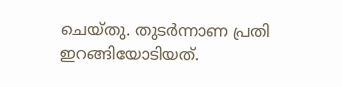ചെയ്തു. തുടർന്നാണ പ്രതി ഇറങ്ങിയോടിയത്.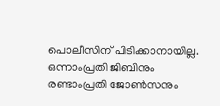പൊലീസിന് പിടിക്കാനായില്ല. ഒന്നാംപ്രതി ജിബിനും രണ്ടാംപ്രതി ജോൺസനും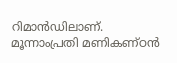റിമാൻഡിലാണ്. മൂന്നാംപ്രതി മണികണ്ഠൻ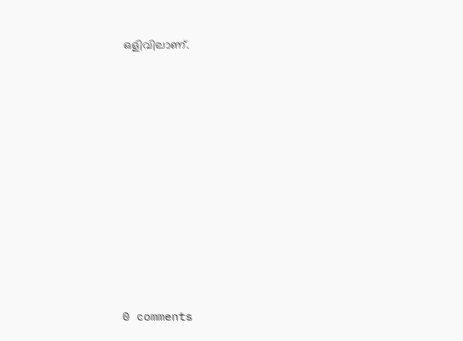ഒളിവിലാണ്.










0 comments